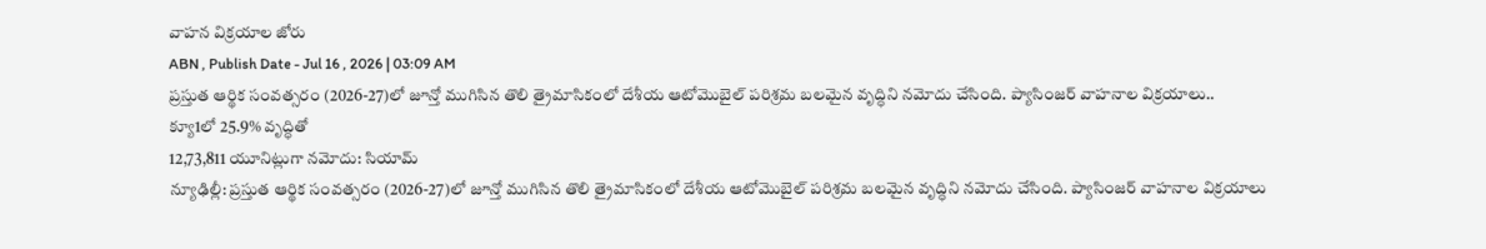వాహన విక్రయాల జోరు
ABN , Publish Date - Jul 16 , 2026 | 03:09 AM
ప్రస్తుత ఆర్థిక సంవత్సరం (2026-27)లో జూన్తో ముగిసిన తొలి త్రైమాసికంలో దేశీయ ఆటోమొబైల్ పరిశ్రమ బలమైన వృద్ధిని నమోదు చేసింది. ప్యాసింజర్ వాహనాల విక్రయాలు..
క్యూ1లో 25.9% వృద్ధితో
12,73,811 యూనిట్లుగా నమోదు: సియామ్
న్యూఢిల్లీ: ప్రస్తుత ఆర్థిక సంవత్సరం (2026-27)లో జూన్తో ముగిసిన తొలి త్రైమాసికంలో దేశీయ ఆటోమొబైల్ పరిశ్రమ బలమైన వృద్ధిని నమోదు చేసింది. ప్యాసింజర్ వాహనాల విక్రయాలు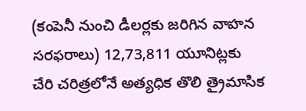(కంపెనీ నుంచి డీలర్లకు జరిగిన వాహన సరఫరాలు) 12,73,811 యూనిట్లకు చేరి చరిత్రలోనే అత్యధిక తొలి త్రైమాసిక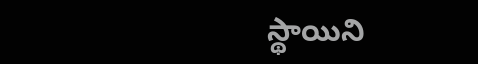స్థాయిని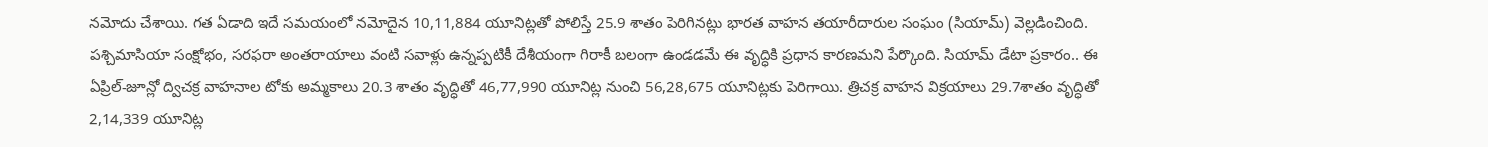నమోదు చేశాయి. గత ఏడాది ఇదే సమయంలో నమోదైన 10,11,884 యూనిట్లతో పోలిస్తే 25.9 శాతం పెరిగినట్లు భారత వాహన తయారీదారుల సంఘం (సియామ్) వెల్లడించింది. పశ్చిమాసియా సంక్షోభం, సరఫరా అంతరాయాలు వంటి సవాళ్లు ఉన్నప్పటికీ దేశీయంగా గిరాకీ బలంగా ఉండడమే ఈ వృద్ధికి ప్రధాన కారణమని పేర్కొంది. సియామ్ డేటా ప్రకారం.. ఈ ఏప్రిల్-జూన్లో ద్విచక్ర వాహనాల టోకు అమ్మకాలు 20.3 శాతం వృద్ధితో 46,77,990 యూనిట్ల నుంచి 56,28,675 యూనిట్లకు పెరిగాయి. త్రిచక్ర వాహన విక్రయాలు 29.7శాతం వృద్ధితో 2,14,339 యూనిట్ల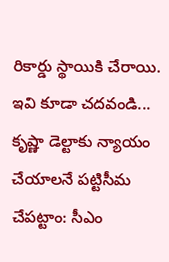రికార్డు స్థాయికి చేరాయి.
ఇవి కూడా చదవండి...
కృష్ణా డెల్టాకు న్యాయం చేయాలనే పట్టిసీమ చేపట్టాం: సీఎం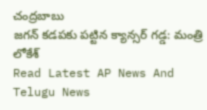చంద్రబాబు
జగన్ కడపకు పట్టిన క్యాన్సర్ గడ్డ: మంత్రి లోకేశ్
Read Latest AP News And Telugu News